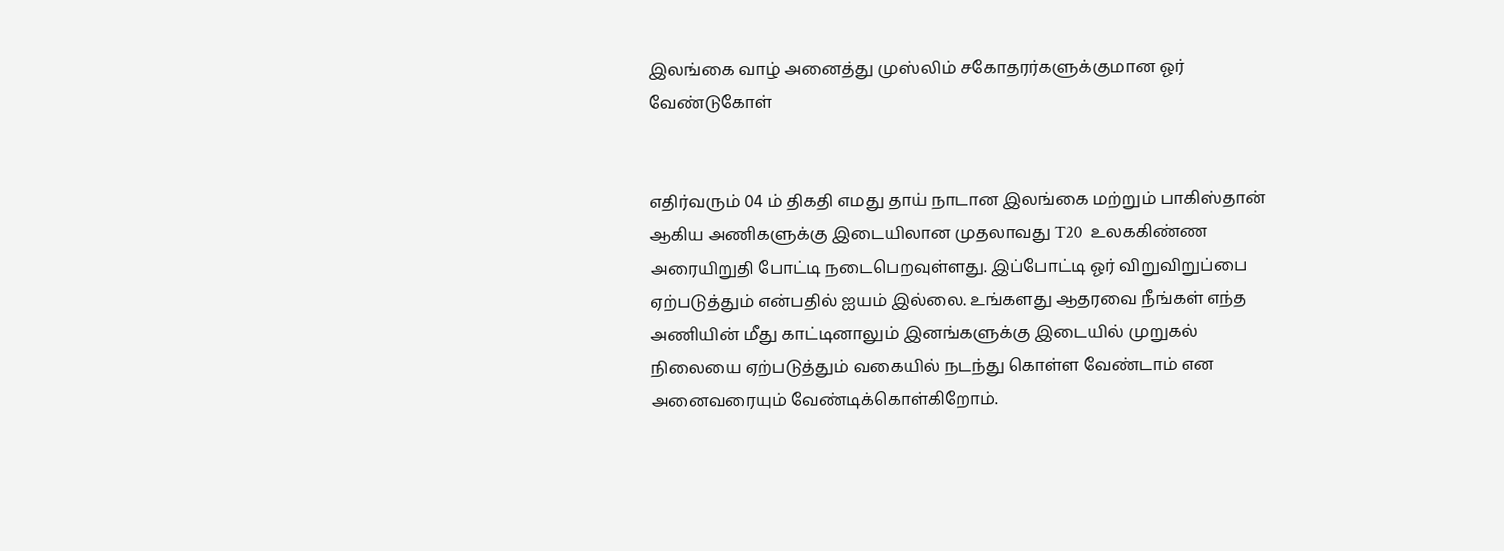இலங்கை வாழ் அனைத்து முஸ்லிம் சகோதரர்களுக்குமான ஓர் வேண்டுகோள்


எதிர்வரும் 04 ம் திகதி எமது தாய் நாடான இலங்கை மற்றும் பாகிஸ்தான் ஆகிய அணிகளுக்கு இடையிலான முதலாவது T20  உலககிண்ண அரையிறுதி போட்டி நடைபெறவுள்ளது. இப்போட்டி ஓர் விறுவிறுப்பை ஏற்படுத்தும் என்பதில் ஐயம் இல்லை. உங்களது ஆதரவை நீங்கள் எந்த அணியின் மீது காட்டினாலும் இனங்களுக்கு இடையில் முறுகல் நிலையை ஏற்படுத்தும் வகையில் நடந்து கொள்ள வேண்டாம் என அனைவரையும் வேண்டிக்கொள்கிறோம்.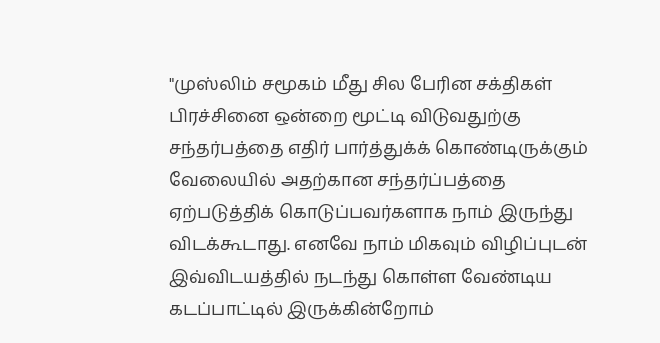"முஸ்லிம் சமூகம் மீது சில பேரின சக்திகள் பிரச்சினை ஒன்றை மூட்டி விடுவதுற்கு சந்தர்பத்தை எதிர் பார்த்துக்க் கொண்டிருக்கும் வேலையில் அதற்கான சந்தர்ப்பத்தை ஏற்படுத்திக் கொடுப்பவர்களாக நாம் இருந்து விடக்கூடாது. எனவே நாம் மிகவும் விழிப்புடன் இவ்விடயத்தில் நடந்து கொள்ள வேண்டிய கடப்பாட்டில் இருக்கின்றோம்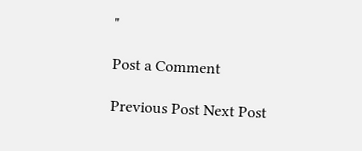"

Post a Comment

Previous Post Next Post